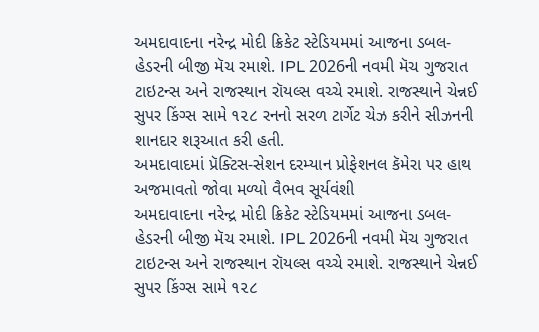અમદાવાદના નરેન્દ્ર મોદી ક્રિકેટ સ્ટેડિયમમાં આજના ડબલ-હેડરની બીજી મૅચ રમાશે. IPL 2026ની નવમી મૅચ ગુજરાત ટાઇટન્સ અને રાજસ્થાન રૉયલ્સ વચ્ચે રમાશે. રાજસ્થાને ચેન્નઈ સુપર કિંગ્સ સામે ૧૨૮ રનનો સરળ ટાર્ગેટ ચેઝ કરીને સીઝનની શાનદાર શરૂઆત કરી હતી.
અમદાવાદમાં પ્રૅક્ટિસ-સેશન દરમ્યાન પ્રોફેશનલ કૅમેરા પર હાથ અજમાવતો જોવા મળ્યો વૈભવ સૂર્યવંશી
અમદાવાદના નરેન્દ્ર મોદી ક્રિકેટ સ્ટેડિયમમાં આજના ડબલ-હેડરની બીજી મૅચ રમાશે. IPL 2026ની નવમી મૅચ ગુજરાત ટાઇટન્સ અને રાજસ્થાન રૉયલ્સ વચ્ચે રમાશે. રાજસ્થાને ચેન્નઈ સુપર કિંગ્સ સામે ૧૨૮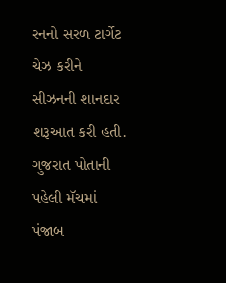રનનો સરળ ટાર્ગેટ ચેઝ કરીને સીઝનની શાનદાર શરૂઆત કરી હતી. ગુજરાત પોતાની પહેલી મૅચમાં પંજાબ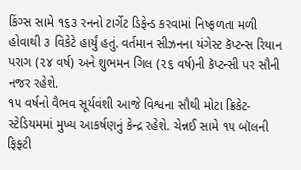કિંગ્સ સામે ૧૬૩ રનનો ટાર્ગેટ ડિફેન્ડ કરવામાં નિષ્ફળતા મળી હોવાથી ૩ વિકેટે હાર્યું હતું. વર્તમાન સીઝનના યંગેસ્ટ કૅપ્ટન્સ રિયાન પરાગ (૨૪ વર્ષ) અને શુભમન ગિલ (૨૬ વર્ષ)ની કૅપ્ટન્સી પર સૌની નજર રહેશે.
૧૫ વર્ષનો વૈભવ સૂર્યવંશી આજે વિશ્વના સૌથી મોટા ક્રિકેટ-સ્ટેડિયમમાં મુખ્ય આકર્ષણનું કેન્દ્ર રહેશે. ચેન્નઈ સામે ૧૫ બૉલની ફિફ્ટી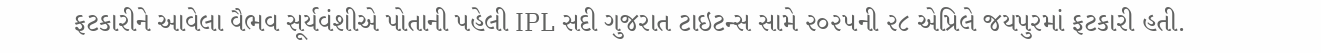ફટકારીને આવેલા વૈભવ સૂર્યવંશીએ પોતાની પહેલી IPL સદી ગુજરાત ટાઇટન્સ સામે ૨૦૨૫ની ૨૮ એપ્રિલે જયપુરમાં ફટકારી હતી.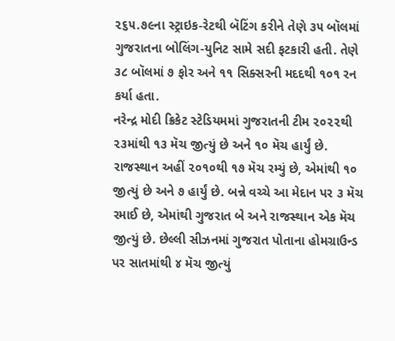૨૬૫.૭૯ના સ્ટ્રાઇક-રેટથી બૅટિંગ કરીને તેણે ૩૫ બૉલમાં ગુજરાતના બોલિંગ-યુનિટ સામે સદી ફટકારી હતી. તેણે ૩૮ બૉલમાં ૭ ફોર અને ૧૧ સિક્સરની મદદથી ૧૦૧ રન કર્યા હતા.
નરેન્દ્ર મોદી ક્રિકેટ સ્ટેડિયમમાં ગુજરાતની ટીમ ૨૦૨૨થી ૨૩માંથી ૧૩ મૅચ જીત્યું છે અને ૧૦ મૅચ હાર્યું છે. રાજસ્થાન અહીં ૨૦૧૦થી ૧૭ મૅચ રમ્યું છે, એમાંથી ૧૦ જીત્યું છે અને ૭ હાર્યું છે. બન્ને વચ્ચે આ મેદાન પર ૩ મૅચ રમાઈ છે, એમાંથી ગુજરાત બે અને રાજસ્થાન એક મૅચ જીત્યું છે. છેલ્લી સીઝનમાં ગુજરાત પોતાના હોમગ્રાઉન્ડ પર સાતમાંથી ૪ મૅચ જીત્યું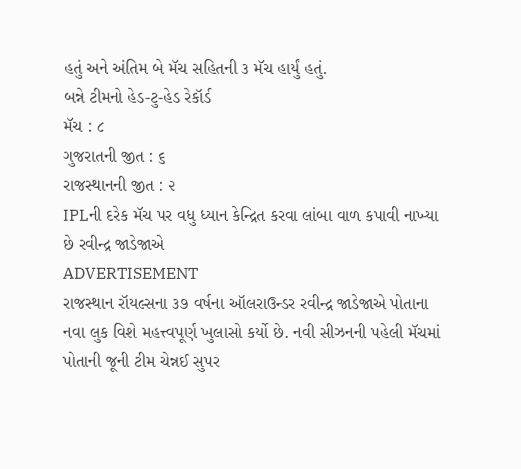હતું અને અંતિમ બે મૅચ સહિતની ૩ મૅચ હાર્યું હતું.
બન્ને ટીમનો હેડ-ટુ-હેડ રેકૉર્ડ
મૅચ : ૮
ગુજરાતની જીત : ૬
રાજસ્થાનની જીત : ૨
IPLની દરેક મૅચ પર વધુ ધ્યાન કેન્દ્રિત કરવા લાંબા વાળ કપાવી નાખ્યા છે રવીન્દ્ર જાડેજાએ
ADVERTISEMENT
રાજસ્થાન રૉયલ્સના ૩૭ વર્ષના ઑલરાઉન્ડર રવીન્દ્ર જાડેજાએ પોતાના નવા લુક વિશે મહત્ત્વપૂર્ણ ખુલાસો કર્યો છે. નવી સીઝનની પહેલી મૅચમાં પોતાની જૂની ટીમ ચેન્નઈ સુપર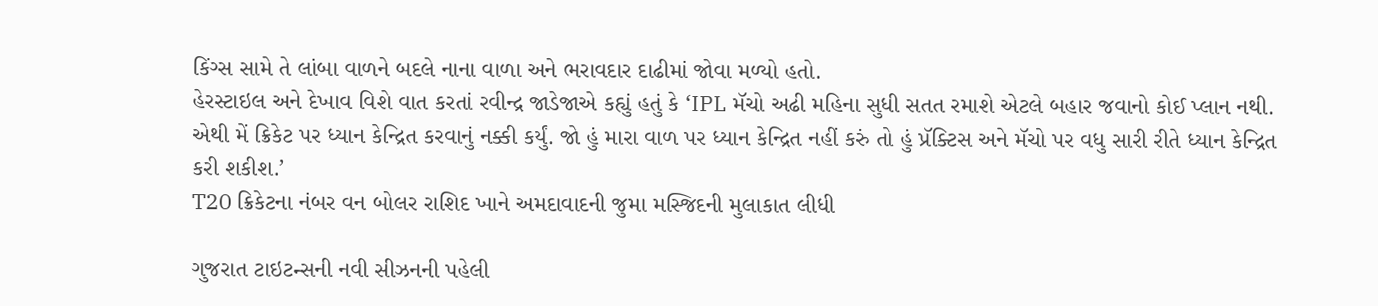કિંગ્સ સામે તે લાંબા વાળને બદલે નાના વાળા અને ભરાવદાર દાઢીમાં જોવા મળ્યો હતો.
હેરસ્ટાઇલ અને દેખાવ વિશે વાત કરતાં રવીન્દ્ર જાડેજાએ કહ્યું હતું કે ‘IPL મૅચો અઢી મહિના સુધી સતત રમાશે એટલે બહાર જવાનો કોઈ પ્લાન નથી. એથી મેં ક્રિકેટ પર ધ્યાન કેન્દ્રિત કરવાનું નક્કી કર્યું. જો હું મારા વાળ પર ધ્યાન કેન્દ્રિત નહીં કરું તો હું પ્રૅક્ટિસ અને મૅચો પર વધુ સારી રીતે ધ્યાન કેન્દ્રિત કરી શકીશ.’
T20 ક્રિકેટના નંબર વન બોલર રાશિદ ખાને અમદાવાદની જુમા મસ્જિદની મુલાકાત લીધી

ગુજરાત ટાઇટન્સની નવી સીઝનની પહેલી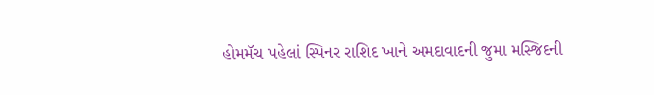હોમમૅચ પહેલાં સ્પિનર રાશિદ ખાને અમદાવાદની જુમા મસ્જિદની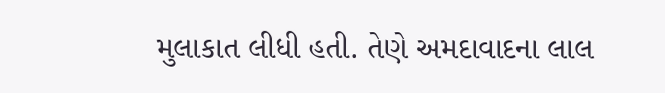મુલાકાત લીધી હતી. તેણે અમદાવાદના લાલ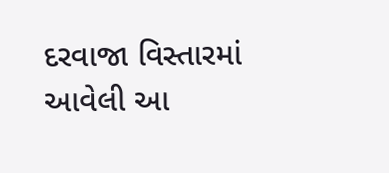દરવાજા વિસ્તારમાં આવેલી આ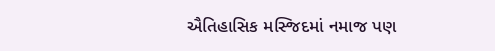ઐતિહાસિક મસ્જિદમાં નમાજ પણ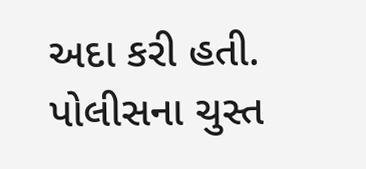અદા કરી હતી. પોલીસના ચુસ્ત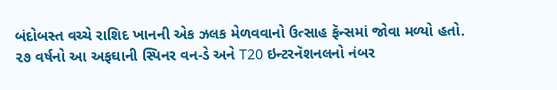બંદોબસ્ત વચ્ચે રાશિદ ખાનની એક ઝલક મેળવવાનો ઉત્સાહ ફૅન્સમાં જોવા મળ્યો હતો. ૨૭ વર્ષનો આ અફઘાની સ્પિનર વન-ડે અને T20 ઇન્ટરનૅશનલનો નંબર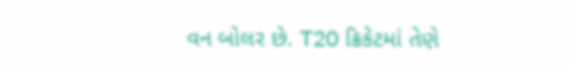વન બોલર છે. T20 ક્રિકેટમાં તેણે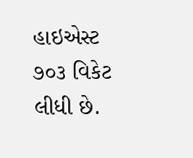હાઇએસ્ટ ૭૦૩ વિકેટ લીધી છે.